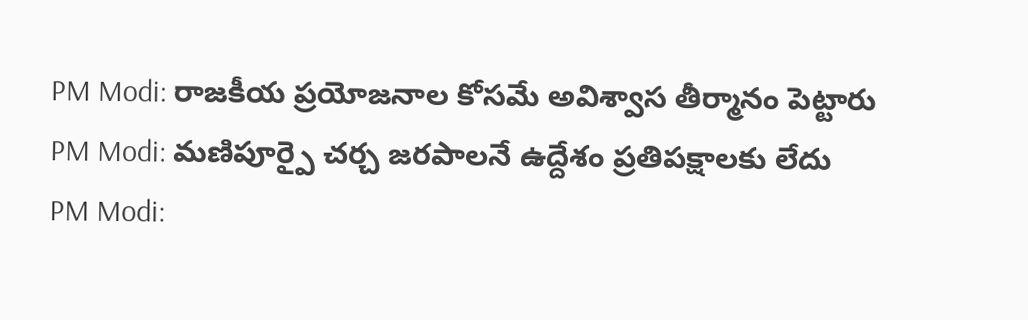PM Modi: రాజకీయ ప్రయోజనాల కోసమే అవిశ్వాస తీర్మానం పెట్టారు
PM Modi: మణిపూర్పై చర్చ జరపాలనే ఉద్దేశం ప్రతిపక్షాలకు లేదు
PM Modi: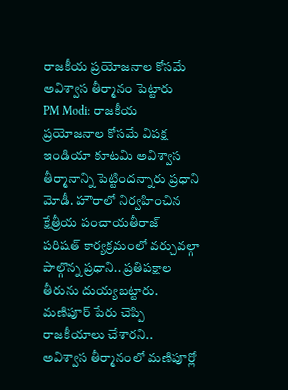రాజకీయ ప్రయోజనాల కోసమే అవిశ్వాస తీర్మానం పెట్టారు
PM Modi: రాజకీయ ప్రయోజనాల కోసమే విపక్ష ఇండియా కూటమి అవిశ్వాస తీర్మానాన్ని పెట్టిందన్నారు ప్రధాని మోడీ. హౌరాలో నిర్వహించిన క్షేత్రీయ పంచాయతీరాజ్ పరిషత్ కార్యక్రమంలో వర్చువల్గా పాల్గొన్న ప్రధాని.. ప్రతిపక్షాల తీరును దుయ్యబట్టారు. మణిపూర్ పేరు చెప్పి రాజకీయాలు చేశారని.. అవిశ్వాస తీర్మానంలో మణిపూర్లో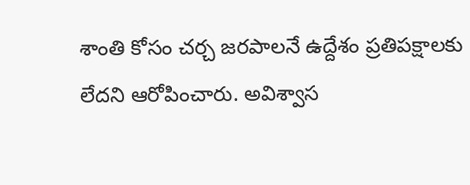శాంతి కోసం చర్చ జరపాలనే ఉద్దేశం ప్రతిపక్షాలకు లేదని ఆరోపించారు. అవిశ్వాస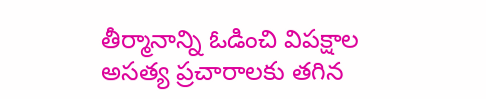తీర్మానాన్ని ఓడించి విపక్షాల అసత్య ప్రచారాలకు తగిన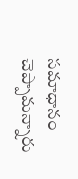సమాధానం చెప్పామన్నారు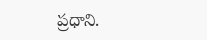ప్రధాని.